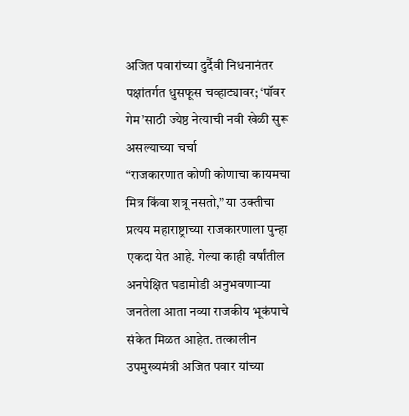अजित पवारांच्या दुर्दैवी निधनानंतर पक्षांतर्गत धुसफूस चव्हाट्यावर; ‘पॉवर गेम’साठी ज्येष्ठ नेत्याची नवी खेळी सुरू असल्याच्या चर्चा
“राजकारणात कोणी कोणाचा कायमचा मित्र किंवा शत्रू नसतो,” या उक्तीचा प्रत्यय महाराष्ट्राच्या राजकारणाला पुन्हा एकदा येत आहे. गेल्या काही वर्षांतील अनपेक्षित घडामोडी अनुभवणाऱ्या जनतेला आता नव्या राजकीय भूकंपाचे संकेत मिळत आहेत. तत्कालीन उपमुख्यमंत्री अजित पवार यांच्या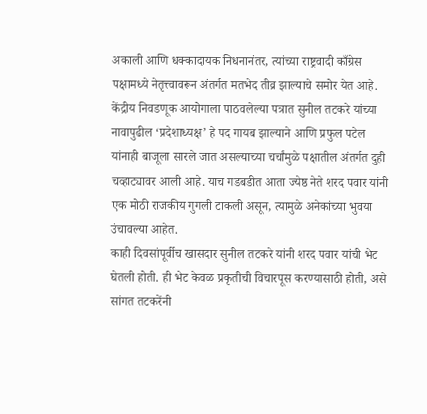अकाली आणि धक्कादायक निधनानंतर, त्यांच्या राष्ट्रवादी काँग्रेस पक्षामध्ये नेतृत्त्वावरून अंतर्गत मतभेद तीव्र झाल्याचे समोर येत आहे. केंद्रीय निवडणूक आयोगाला पाठवलेल्या पत्रात सुनील तटकरे यांच्या नावापुढील ‘प्रदेशाध्यक्ष’ हे पद गायब झाल्याने आणि प्रफुल पटेल यांनाही बाजूला सारले जात असल्याच्या चर्चांमुळे पक्षातील अंतर्गत दुही चव्हाट्यावर आली आहे. याच गडबडीत आता ज्येष्ठ नेते शरद पवार यांनी एक मोठी राजकीय गुगली टाकली असून, त्यामुळे अनेकांच्या भुवया उंचावल्या आहेत.
काही दिवसांपूर्वीच खासदार सुनील तटकरे यांनी शरद पवार यांची भेट घेतली होती. ही भेट केवळ प्रकृतीची विचारपूस करण्यासाठी होती, असे सांगत तटकरेंनी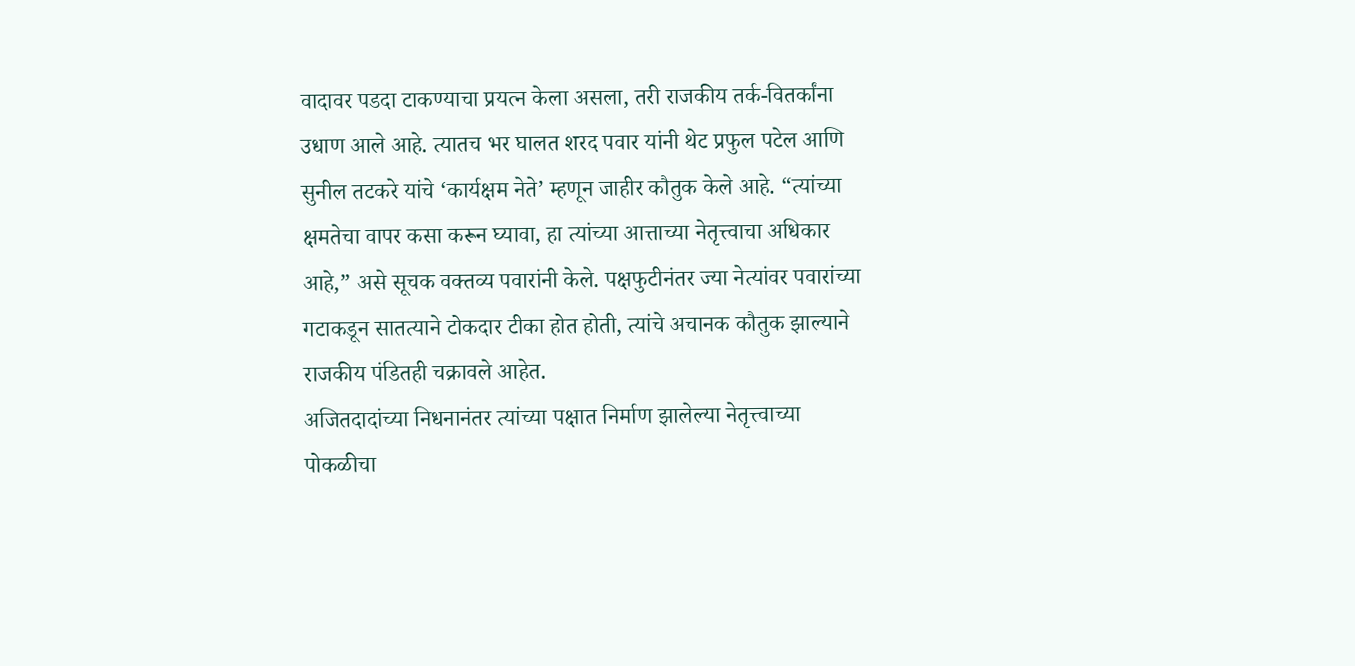वादावर पडदा टाकण्याचा प्रयत्न केला असला, तरी राजकीय तर्क-वितर्कांना उधाण आले आहे. त्यातच भर घालत शरद पवार यांनी थेट प्रफुल पटेल आणि सुनील तटकरे यांचे ‘कार्यक्षम नेते’ म्हणून जाहीर कौतुक केले आहे. “त्यांच्या क्षमतेचा वापर कसा करून घ्यावा, हा त्यांच्या आत्ताच्या नेतृत्त्वाचा अधिकार आहे,” असे सूचक वक्तव्य पवारांनी केले. पक्षफुटीनंतर ज्या नेत्यांवर पवारांच्या गटाकडून सातत्याने टोकदार टीका होत होती, त्यांचे अचानक कौतुक झाल्याने राजकीय पंडितही चक्रावले आहेत.
अजितदादांच्या निधनानंतर त्यांच्या पक्षात निर्माण झालेल्या नेतृत्त्वाच्या पोकळीचा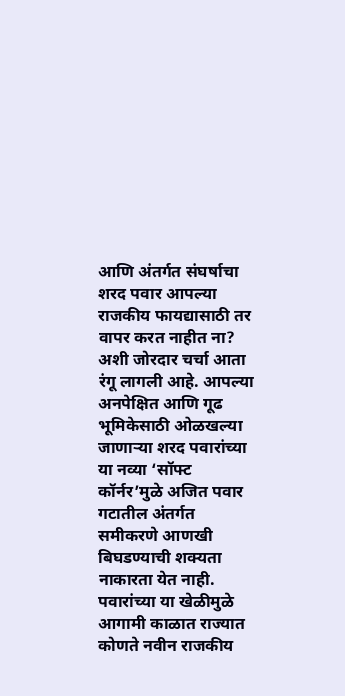आणि अंतर्गत संघर्षाचा शरद पवार आपल्या राजकीय फायद्यासाठी तर वापर करत नाहीत ना? अशी जोरदार चर्चा आता रंगू लागली आहे. आपल्या अनपेक्षित आणि गूढ भूमिकेसाठी ओळखल्या जाणाऱ्या शरद पवारांच्या या नव्या ‘सॉफ्ट कॉर्नर’मुळे अजित पवार गटातील अंतर्गत समीकरणे आणखी बिघडण्याची शक्यता नाकारता येत नाही. पवारांच्या या खेळीमुळे आगामी काळात राज्यात कोणते नवीन राजकीय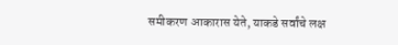समीकरण आकारास येते, याकडे सर्वांचे लक्ष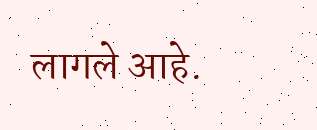लागले आहे.